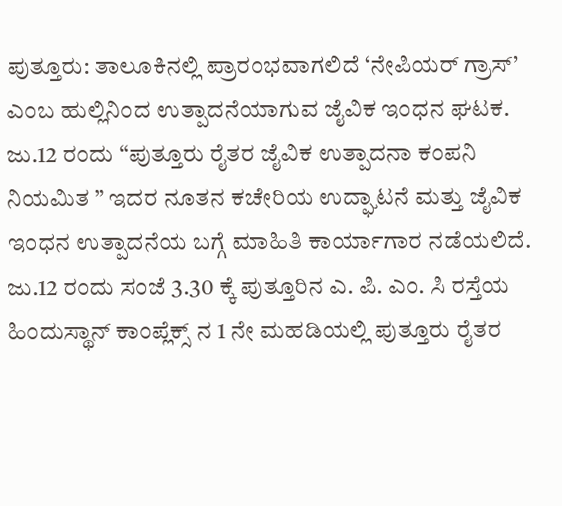ಪುತ್ತೂರು: ತಾಲೂಕಿನಲ್ಲಿ ಪ್ರಾರಂಭವಾಗಲಿದೆ ‘ನೇಪಿಯರ್ ಗ್ರಾಸ್’ ಎಂಬ ಹುಲ್ಲಿನಿಂದ ಉತ್ಪಾದನೆಯಾಗುವ ಜೈವಿಕ ಇಂಧನ ಘಟಕ. ಜು.12 ರಂದು “ಪುತ್ತೂರು ರೈತರ ಜೈವಿಕ ಉತ್ಪಾದನಾ ಕಂಪನಿ ನಿಯಮಿತ ” ಇದರ ನೂತನ ಕಚೇರಿಯ ಉದ್ಘಾಟನೆ ಮತ್ತು ಜೈವಿಕ ಇಂಧನ ಉತ್ಪಾದನೆಯ ಬಗ್ಗೆ ಮಾಹಿತಿ ಕಾರ್ಯಾಗಾರ ನಡೆಯಲಿದೆ.
ಜು.12 ರಂದು ಸಂಜೆ 3.30 ಕ್ಕೆ ಪುತ್ತೂರಿನ ಎ. ಪಿ. ಎಂ. ಸಿ ರಸ್ತೆಯ ಹಿಂದುಸ್ಥಾನ್ ಕಾಂಪ್ಲೆಕ್ಸ್ ನ 1 ನೇ ಮಹಡಿಯಲ್ಲಿ ಪುತ್ತೂರು ರೈತರ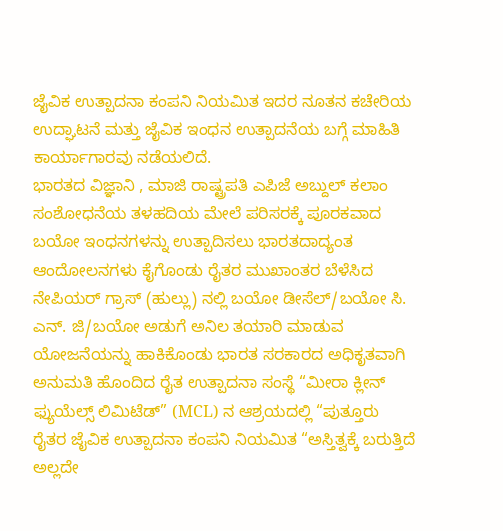ಜೈವಿಕ ಉತ್ಪಾದನಾ ಕಂಪನಿ ನಿಯಮಿತ ಇದರ ನೂತನ ಕಚೇರಿಯ ಉದ್ಘಾಟನೆ ಮತ್ತು ಜೈವಿಕ ಇಂಧನ ಉತ್ಪಾದನೆಯ ಬಗ್ಗೆ ಮಾಹಿತಿ ಕಾರ್ಯಾಗಾರವು ನಡೆಯಲಿದೆ.
ಭಾರತದ ವಿಜ್ಞಾನಿ , ಮಾಜಿ ರಾಷ್ಟ್ರಪತಿ ಎಪಿಜೆ ಅಬ್ದುಲ್ ಕಲಾಂ ಸಂಶೋಧನೆಯ ತಳಹದಿಯ ಮೇಲೆ ಪರಿಸರಕ್ಕೆ ಪೂರಕವಾದ ಬಯೋ ಇಂಧನಗಳನ್ನು ಉತ್ಪಾದಿಸಲು ಭಾರತದಾದ್ಯಂತ ಆಂದೋಲನಗಳು ಕೈಗೊಂಡು ರೈತರ ಮುಖಾಂತರ ಬೆಳೆಸಿದ ನೇಪಿಯರ್ ಗ್ರಾಸ್ (ಹುಲ್ಲು) ನಲ್ಲಿ ಬಯೋ ಡೀಸೆಲ್/ಬಯೋ ಸಿ. ಎನ್. ಜಿ/ಬಯೋ ಅಡುಗೆ ಅನಿಲ ತಯಾರಿ ಮಾಡುವ ಯೋಜನೆಯನ್ನು ಹಾಕಿಕೊಂಡು ಭಾರತ ಸರಕಾರದ ಅಧಿಕೃತವಾಗಿ ಅನುಮತಿ ಹೊಂದಿದ ರೈತ ಉತ್ಪಾದನಾ ಸಂಸ್ಥೆ “ಮೀರಾ ಕ್ಲೀನ್ ಫ್ಯುಯೆಲ್ಸ್ ಲಿಮಿಟೆಡ್” (MCL) ನ ಆಶ್ರಯದಲ್ಲಿ “ಪುತ್ತೂರು ರೈತರ ಜೈವಿಕ ಉತ್ಪಾದನಾ ಕಂಪನಿ ನಿಯಮಿತ “ಅಸ್ತಿತ್ವಕ್ಕೆ ಬರುತ್ತಿದೆ ಅಲ್ಲದೇ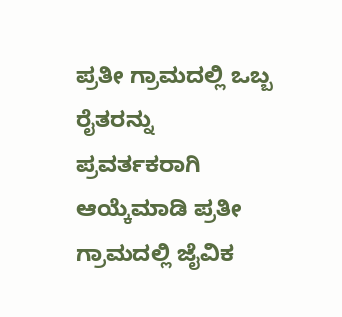ಪ್ರತೀ ಗ್ರಾಮದಲ್ಲಿ ಒಬ್ಬ ರೈತರನ್ನು ಪ್ರವರ್ತಕರಾಗಿ ಆಯ್ಕೆಮಾಡಿ ಪ್ರತೀ ಗ್ರಾಮದಲ್ಲಿ ಜೈವಿಕ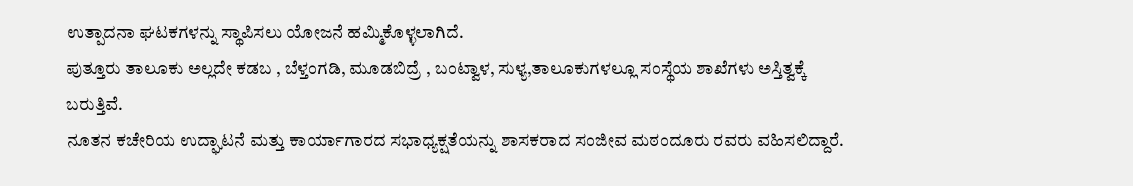ಉತ್ಪಾದನಾ ಘಟಕಗಳನ್ನು ಸ್ಥಾಪಿಸಲು ಯೋಜನೆ ಹಮ್ಮಿಕೊಳ್ಳಲಾಗಿದೆ.
ಪುತ್ತೂರು ತಾಲೂಕು ಅಲ್ಲದೇ ಕಡಬ , ಬೆಳ್ತಂಗಡಿ, ಮೂಡಬಿದ್ರೆ , ಬಂಟ್ವಾಳ, ಸುಳ್ಯ,ತಾಲೂಕುಗಳಲ್ಲೂ ಸಂಸ್ಥೆಯ ಶಾಖೆಗಳು ಅಸ್ತಿತ್ವಕ್ಕೆ ಬರುತ್ತಿವೆ.
ನೂತನ ಕಚೇರಿಯ ಉದ್ಘಾಟನೆ ಮತ್ತು ಕಾರ್ಯಾಗಾರದ ಸಭಾಧ್ಯಕ್ಷತೆಯನ್ನು ಶಾಸಕರಾದ ಸಂಜೀವ ಮಠಂದೂರು ರವರು ವಹಿಸಲಿದ್ದಾರೆ.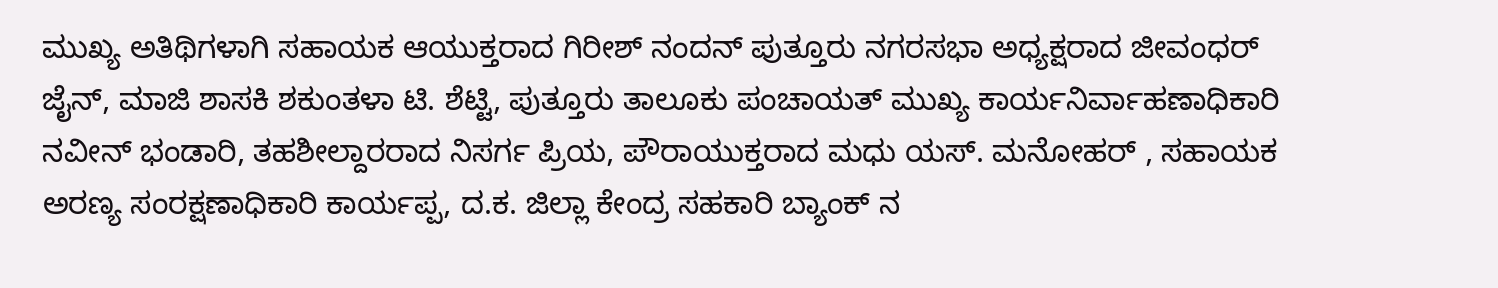ಮುಖ್ಯ ಅತಿಥಿಗಳಾಗಿ ಸಹಾಯಕ ಆಯುಕ್ತರಾದ ಗಿರೀಶ್ ನಂದನ್ ಪುತ್ತೂರು ನಗರಸಭಾ ಅಧ್ಯಕ್ಷರಾದ ಜೀವಂಧರ್ ಜೈನ್, ಮಾಜಿ ಶಾಸಕಿ ಶಕುಂತಳಾ ಟಿ. ಶೆಟ್ಟಿ, ಪುತ್ತೂರು ತಾಲೂಕು ಪಂಚಾಯತ್ ಮುಖ್ಯ ಕಾರ್ಯನಿರ್ವಾಹಣಾಧಿಕಾರಿ ನವೀನ್ ಭಂಡಾರಿ, ತಹಶೀಲ್ದಾರರಾದ ನಿಸರ್ಗ ಪ್ರಿಯ, ಪೌರಾಯುಕ್ತರಾದ ಮಧು ಯಸ್. ಮನೋಹರ್ , ಸಹಾಯಕ ಅರಣ್ಯ ಸಂರಕ್ಷಣಾಧಿಕಾರಿ ಕಾರ್ಯಪ್ಪ, ದ.ಕ. ಜಿಲ್ಲಾ ಕೇಂದ್ರ ಸಹಕಾರಿ ಬ್ಯಾಂಕ್ ನ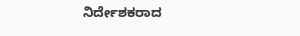ನಿರ್ದೇಶಕರಾದ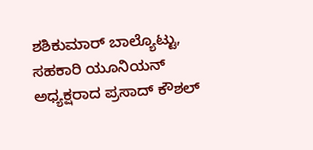ಶಶಿಕುಮಾರ್ ಬಾಲ್ಯೊಟ್ಟು, ಸಹಕಾರಿ ಯೂನಿಯನ್ ಅಧ್ಯಕ್ಷರಾದ ಪ್ರಸಾದ್ ಕೌಶಲ್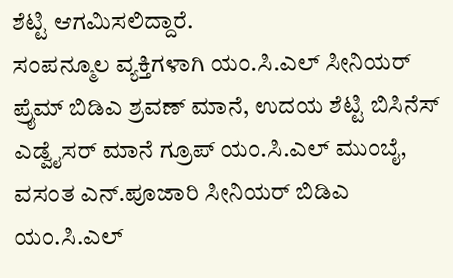ಶೆಟ್ಟಿ ಆಗಮಿಸಲಿದ್ದಾರೆ.
ಸಂಪನ್ಮೂಲ ವ್ಯಕ್ತಿಗಳಾಗಿ ಯಂ.ಸಿ.ಎಲ್ ಸೀನಿಯರ್ ಪ್ರೈಮ್ ಬಿಡಿಎ ಶ್ರವಣ್ ಮಾನೆ, ಉದಯ ಶೆಟ್ಟಿ ಬಿಸಿನೆಸ್ ಎಡ್ವೈಸರ್ ಮಾನೆ ಗ್ರೂಪ್ ಯಂ.ಸಿ.ಎಲ್ ಮುಂಬೈ, ವಸಂತ ಎನ್.ಪೂಜಾರಿ ಸೀನಿಯರ್ ಬಿಡಿಎ ಯಂ.ಸಿ.ಎಲ್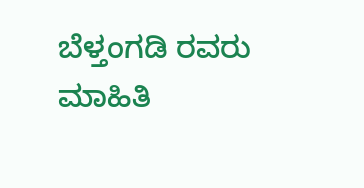ಬೆಳ್ತಂಗಡಿ ರವರು ಮಾಹಿತಿ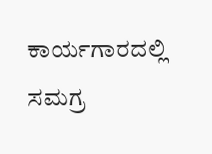ಕಾರ್ಯಗಾರದಲ್ಲಿ ಸಮಗ್ರ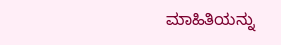ಮಾಹಿತಿಯನ್ನು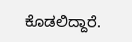ಕೊಡಲಿದ್ದಾರೆ.